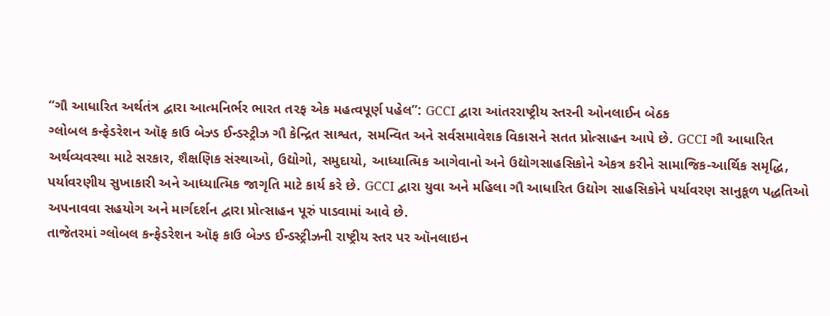“ગૌ આધારિત અર્થતંત્ર દ્વારા આત્મનિર્ભર ભારત તરફ એક મહત્વપૂર્ણ પહેલ”: GCCI દ્વારા આંતરરાષ્ટ્રીય સ્તરની ઓનલાઈન બેઠક
ગ્લોબલ કન્ફેડરેશન ઑફ કાઉ બેઝ્ડ ઈન્ડસ્ટ્રીઝ ગૌ કેન્દ્રિત સાશ્વત, સમન્વિત અને સર્વસમાવેશક વિકાસને સતત પ્રોત્સાહન આપે છે. GCCI ગૌ આધારિત અર્થવ્યવસ્થા માટે સરકાર, શૈક્ષણિક સંસ્થાઓ, ઉદ્યોગો, સમુદાયો, આધ્યાત્મિક આગેવાનો અને ઉદ્યોગસાહસિકોને એકત્ર કરીને સામાજિક-આર્થિક સમૃદ્ધિ, પર્યાવરણીય સુખાકારી અને આધ્યાત્મિક જાગૃતિ માટે કાર્ય કરે છે. GCCI દ્વારા યુવા અને મહિલા ગૌ આધારિત ઉદ્યોગ સાહસિકોને પર્યાવરણ સાનુકૂળ પદ્ધતિઓ અપનાવવા સહયોગ અને માર્ગદર્શન દ્વારા પ્રોત્સાહન પૂરું પાડવામાં આવે છે.
તાજેતરમાં ગ્લોબલ કન્ફેડરેશન ઑફ કાઉ બેઝ્ડ ઈન્ડસ્ટ્રીઝની રાષ્ટ્રીય સ્તર પર ઑનલાઇન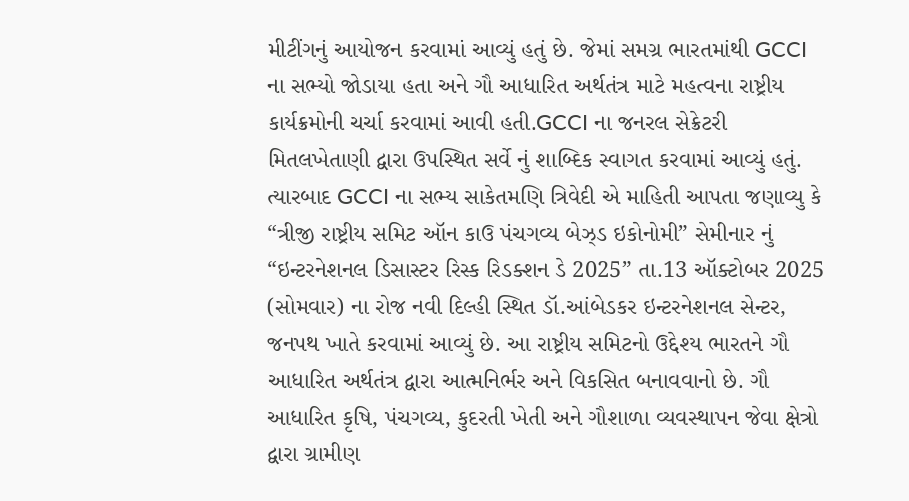મીટીંગનું આયોજન કરવામાં આવ્યું હતું છે. જેમાં સમગ્ર ભારતમાંથી GCCI ના સભ્યો જોડાયા હતા અને ગૌ આધારિત અર્થતંત્ર માટે મહત્વના રાષ્ટ્રીય કાર્યક્રમોની ચર્ચા કરવામાં આવી હતી.GCCI ના જનરલ સેક્રેટરી મિતલખેતાણી દ્વારા ઉપસ્થિત સર્વે નું શાબ્દિક સ્વાગત કરવામાં આવ્યું હતું. ત્યારબાદ GCCI ના સભ્ય સાકેતમણિ ત્રિવેદી એ માહિતી આપતા જણાવ્યુ કે “ત્રીજી રાષ્ટ્રીય સમિટ ઑન કાઉ પંચગવ્ય બેઝ્ડ ઇકોનોમી” સેમીનાર નું “ઇન્ટરનેશનલ ડિસાસ્ટર રિસ્ક રિડક્શન ડે 2025” તા.13 ઑક્ટોબર 2025 (સોમવાર) ના રોજ નવી દિલ્હી સ્થિત ડૉ.આંબેડકર ઇન્ટરનેશનલ સેન્ટર, જનપથ ખાતે કરવામાં આવ્યું છે. આ રાષ્ટ્રીય સમિટનો ઉદ્દેશ્ય ભારતને ગૌ આધારિત અર્થતંત્ર દ્વારા આત્મનિર્ભર અને વિકસિત બનાવવાનો છે. ગૌ આધારિત કૃષિ, પંચગવ્ય, કુદરતી ખેતી અને ગૌશાળા વ્યવસ્થાપન જેવા ક્ષેત્રો દ્વારા ગ્રામીણ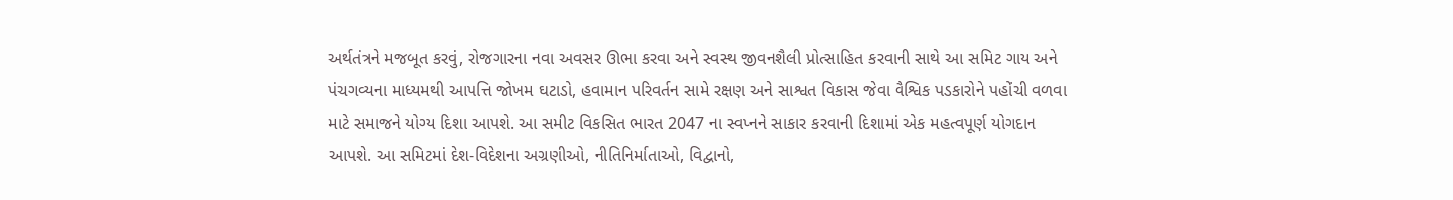અર્થતંત્રને મજબૂત કરવું, રોજગારના નવા અવસર ઊભા કરવા અને સ્વસ્થ જીવનશૈલી પ્રોત્સાહિત કરવાની સાથે આ સમિટ ગાય અને પંચગવ્યના માધ્યમથી આપત્તિ જોખમ ઘટાડો, હવામાન પરિવર્તન સામે રક્ષણ અને સાશ્વત વિકાસ જેવા વૈશ્વિક પડકારોને પહોંચી વળવા માટે સમાજને યોગ્ય દિશા આપશે. આ સમીટ વિકસિત ભારત 2047 ના સ્વપ્નને સાકાર કરવાની દિશામાં એક મહત્વપૂર્ણ યોગદાન આપશે. આ સમિટમાં દેશ-વિદેશના અગ્રણીઓ, નીતિનિર્માતાઓ, વિદ્વાનો,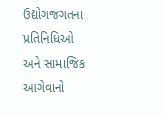ઉદ્યોગજગતના પ્રતિનિધિઓ અને સામાજિક આગેવાનો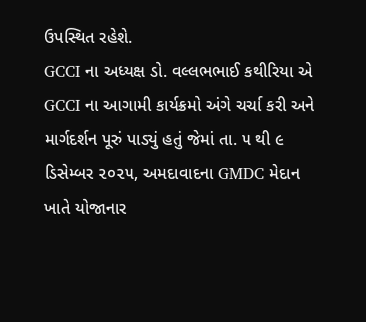ઉપસ્થિત રહેશે.
GCCI ના અધ્યક્ષ ડો. વલ્લભભાઈ કથીરિયા એ GCCI ના આગામી કાર્યક્રમો અંગે ચર્ચા કરી અને માર્ગદર્શન પૂરું પાડ્યું હતું જેમાં તા. ૫ થી ૯ ડિસેમ્બર ૨૦૨૫, અમદાવાદના GMDC મેદાન ખાતે યોજાનાર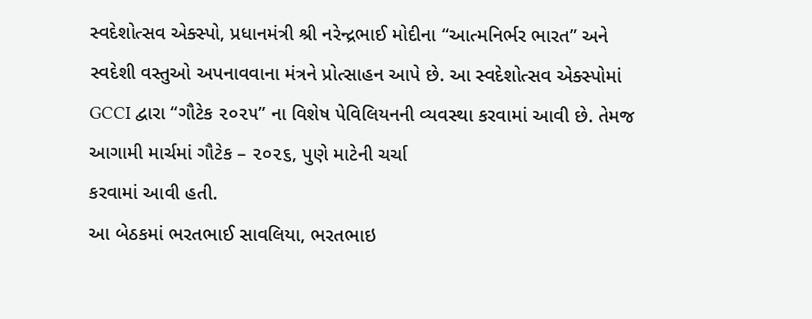સ્વદેશોત્સવ એક્સ્પો, પ્રધાનમંત્રી શ્રી નરેન્દ્રભાઈ મોદીના “આત્મનિર્ભર ભારત” અને સ્વદેશી વસ્તુઓ અપનાવવાના મંત્રને પ્રોત્સાહન આપે છે. આ સ્વદેશોત્સવ એક્સ્પોમાં GCCI દ્વારા “ગૌટેક ૨૦૨૫” ના વિશેષ પેવિલિયનની વ્યવસ્થા કરવામાં આવી છે. તેમજ આગામી માર્ચમાં ગૌટેક – ૨૦૨૬, પુણે માટેની ચર્ચા
કરવામાં આવી હતી.
આ બેઠકમાં ભરતભાઈ સાવલિયા, ભરતભાઇ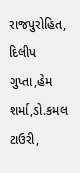રાજપુરોહિત, દિલીપ ગુપ્તા,હેમ શર્મા,ડો.કમલ ટાઉરી,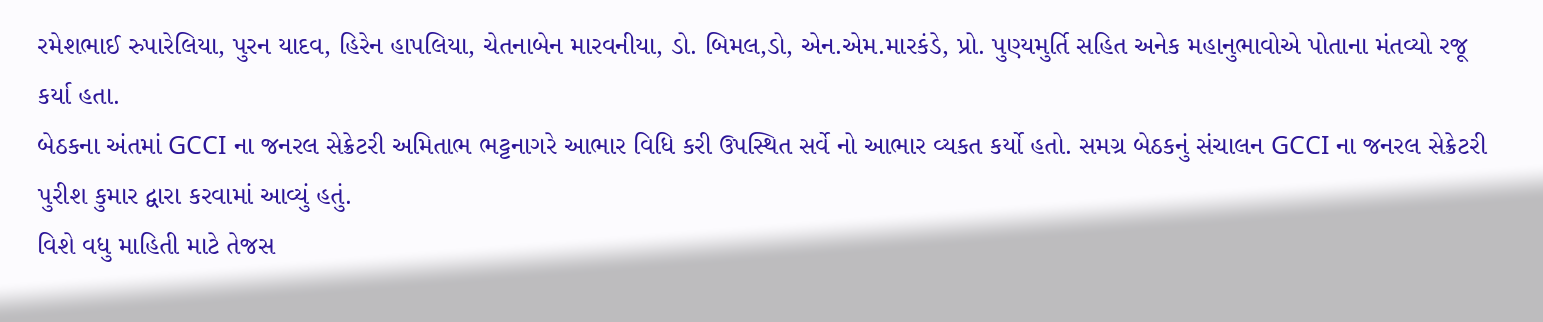રમેશભાઈ રુપારેલિયા, પુરન યાદવ, હિરેન હાપલિયા, ચેતનાબેન મારવનીયા, ડો. બિમલ,ડો, એન.એમ.મારકંડે, પ્રો. પુણ્યમુર્તિ સહિત અનેક મહાનુભાવોએ પોતાના મંતવ્યો રજૂ કર્યા હતા.
બેઠકના અંતમાં GCCI ના જનરલ સેક્રેટરી અમિતાભ ભટ્ટનાગરે આભાર વિધિ કરી ઉપસ્થિત સર્વે નો આભાર વ્યકત કર્યો હતો. સમગ્ર બેઠકનું સંચાલન GCCI ના જનરલ સેક્રેટરી પુરીશ કુમાર દ્વારા કરવામાં આવ્યું હતું.
વિશે વધુ માહિતી માટે તેજસ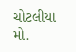ચોટલીયા મો.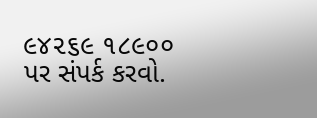૯૪૨૬૯ ૧૮૯૦૦ પર સંપર્ક કરવો.